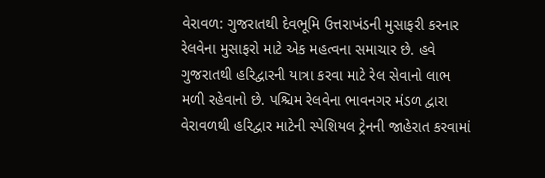વેરાવળ: ગુજરાતથી દેવભૂમિ ઉત્તરાખંડની મુસાફરી કરનાર રેલવેના મુસાફરો માટે એક મહત્વના સમાચાર છે. હવે ગુજરાતથી હરિદ્વારની યાત્રા કરવા માટે રેલ સેવાનો લાભ મળી રહેવાનો છે. પશ્ચિમ રેલવેના ભાવનગર મંડળ દ્વારા વેરાવળથી હરિદ્વાર માટેની સ્પેશિયલ ટ્રેનની જાહેરાત કરવામાં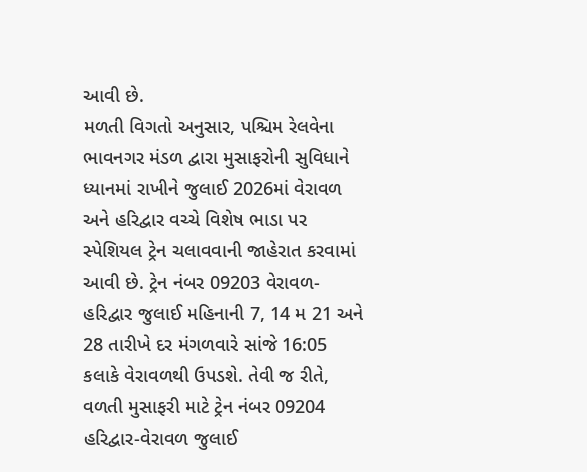આવી છે.
મળતી વિગતો અનુસાર, પશ્ચિમ રેલવેના ભાવનગર મંડળ દ્વારા મુસાફરોની સુવિધાને ધ્યાનમાં રાખીને જુલાઈ 2026માં વેરાવળ અને હરિદ્વાર વચ્ચે વિશેષ ભાડા પર સ્પેશિયલ ટ્રેન ચલાવવાની જાહેરાત કરવામાં આવી છે. ટ્રેન નંબર 09203 વેરાવળ-હરિદ્વાર જુલાઈ મહિનાની 7, 14 મ 21 અને 28 તારીખે દર મંગળવારે સાંજે 16:05 કલાકે વેરાવળથી ઉપડશે. તેવી જ રીતે, વળતી મુસાફરી માટે ટ્રેન નંબર 09204 હરિદ્વાર-વેરાવળ જુલાઈ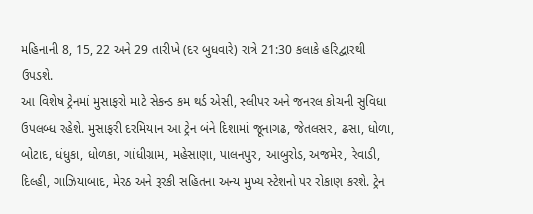મહિનાની 8, 15, 22 અને 29 તારીખે (દર બુધવારે) રાત્રે 21:30 કલાકે હરિદ્વારથી ઉપડશે.
આ વિશેષ ટ્રેનમાં મુસાફરો માટે સેકન્ડ કમ થર્ડ એસી, સ્લીપર અને જનરલ કોચની સુવિધા ઉપલબ્ધ રહેશે. મુસાફરી દરમિયાન આ ટ્રેન બંને દિશામાં જૂનાગઢ, જેતલસર, ઢસા, ધોળા, બોટાદ, ધંધુકા, ધોળકા, ગાંધીગ્રામ, મહેસાણા, પાલનપુર, આબુરોડ, અજમેર, રેવાડી, દિલ્હી, ગાઝિયાબાદ, મેરઠ અને રૂરકી સહિતના અન્ય મુખ્ય સ્ટેશનો પર રોકાણ કરશે. ટ્રેન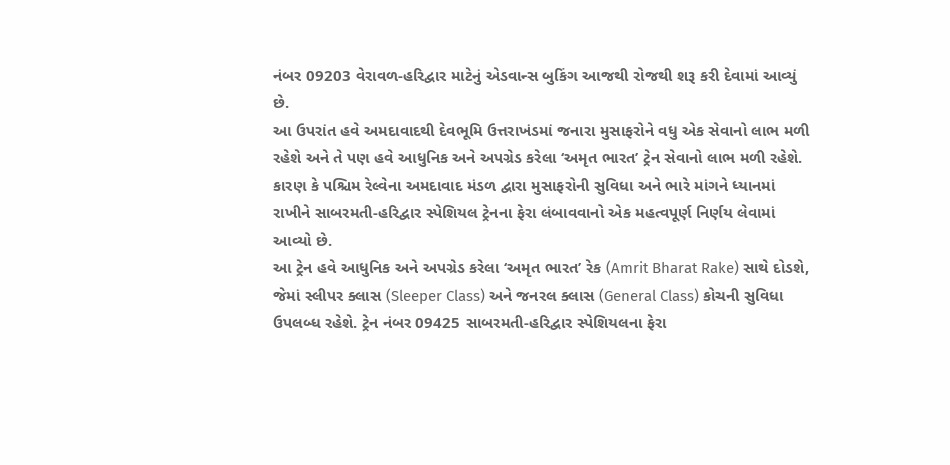નંબર 09203 વેરાવળ-હરિદ્વાર માટેનું એડવાન્સ બુકિંગ આજથી રોજથી શરૂ કરી દેવામાં આવ્યું છે.
આ ઉપરાંત હવે અમદાવાદથી દેવભૂમિ ઉત્તરાખંડમાં જનારા મુસાફરોને વધુ એક સેવાનો લાભ મળી રહેશે અને તે પણ હવે આધુનિક અને અપગ્રેડ કરેલા ‘અમૃત ભારત’ ટ્રેન સેવાનો લાભ મળી રહેશે. કારણ કે પશ્ચિમ રેલ્વેના અમદાવાદ મંડળ દ્વારા મુસાફરોની સુવિધા અને ભારે માંગને ધ્યાનમાં રાખીને સાબરમતી-હરિદ્વાર સ્પેશિયલ ટ્રેનના ફેરા લંબાવવાનો એક મહત્વપૂર્ણ નિર્ણય લેવામાં આવ્યો છે.
આ ટ્રેન હવે આધુનિક અને અપગ્રેડ કરેલા ‘અમૃત ભારત’ રેક (Amrit Bharat Rake) સાથે દોડશે, જેમાં સ્લીપર ક્લાસ (Sleeper Class) અને જનરલ ક્લાસ (General Class) કોચની સુવિધા ઉપલબ્ધ રહેશે. ટ્રેન નંબર 09425 સાબરમતી-હરિદ્વાર સ્પેશિયલના ફેરા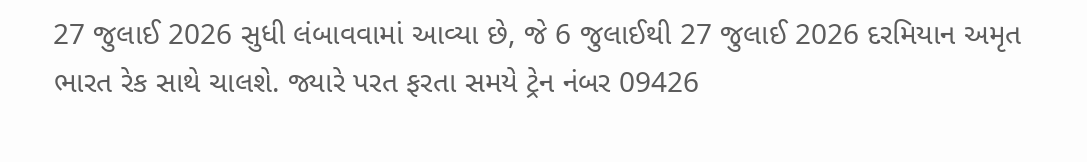27 જુલાઈ 2026 સુધી લંબાવવામાં આવ્યા છે, જે 6 જુલાઈથી 27 જુલાઈ 2026 દરમિયાન અમૃત ભારત રેક સાથે ચાલશે. જ્યારે પરત ફરતા સમયે ટ્રેન નંબર 09426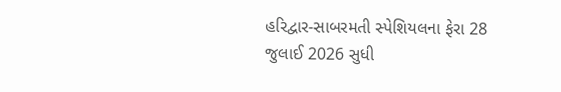હરિદ્વાર-સાબરમતી સ્પેશિયલના ફેરા 28 જુલાઈ 2026 સુધી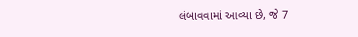લંબાવવામાં આવ્યા છે, જે 7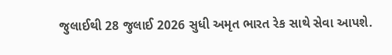જુલાઈથી 28 જુલાઈ 2026 સુધી અમૃત ભારત રેક સાથે સેવા આપશે.